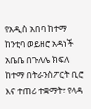የአዲስ አበባ ከተማ ከንቲባ ወይዘሮ አዳነች አቤቤ በጉለሌ ክፍለ ከተማ በትራንስፖርት ቢሮ እና ተጠሪ ተቋማት፣ የላዳ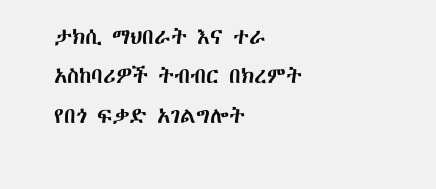ታክሲ ማህበራት እና ተራ አስከባሪዎች ትብብር በክረምት የበጎ ፍቃድ አገልግሎት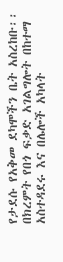የታደሱ የአቅመ ደካሞችን ቤት አስረከቡ፡፡ በክረምት የበጎ ፍቃድ አገልግሎት በከተማ አስተዳደሩ እና በሌሎች አካላት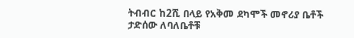ትብብር ከ2ሺ በላይ የአቅመ ደካሞች መኖሪያ ቤቶች ታድሰው ለባለቤቶቹ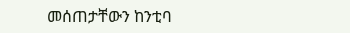መሰጠታቸውን ከንቲባ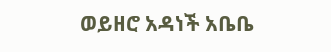ወይዘሮ አዳነች አቤቤ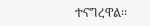ተናግረዋል፡፡